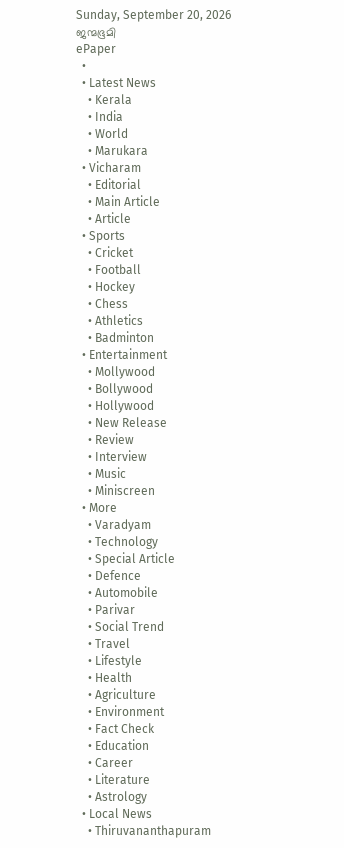Sunday, September 20, 2026
ജന്മഭൂമി
ePaper
  •
  • Latest News
    • Kerala
    • India
    • World
    • Marukara
  • Vicharam
    • Editorial
    • Main Article
    • Article
  • Sports
    • Cricket
    • Football
    • Hockey
    • Chess
    • Athletics
    • Badminton
  • Entertainment
    • Mollywood
    • Bollywood
    • Hollywood
    • New Release
    • Review
    • Interview
    • Music
    • Miniscreen
  • More
    • Varadyam
    • Technology
    • Special Article
    • Defence
    • Automobile
    • Parivar
    • Social Trend
    • Travel
    • Lifestyle
    • Health
    • Agriculture
    • Environment
    • Fact Check
    • Education
    • Career
    • Literature
    • Astrology
  • Local News
    • Thiruvananthapuram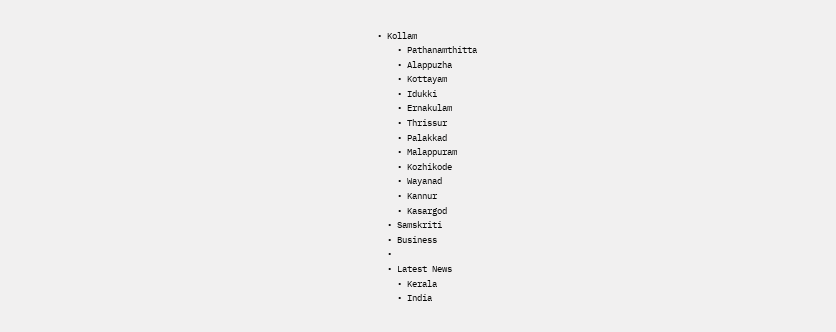• Kollam
    • Pathanamthitta
    • Alappuzha
    • Kottayam
    • Idukki
    • Ernakulam
    • Thrissur
    • Palakkad
    • Malappuram
    • Kozhikode
    • Wayanad
    • Kannur
    • Kasargod
  • Samskriti
  • Business
  •
  • Latest News
    • Kerala
    • India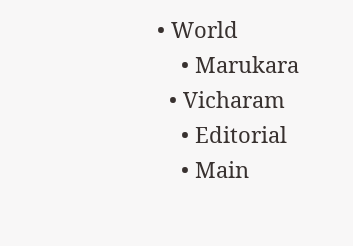• World
    • Marukara
  • Vicharam
    • Editorial
    • Main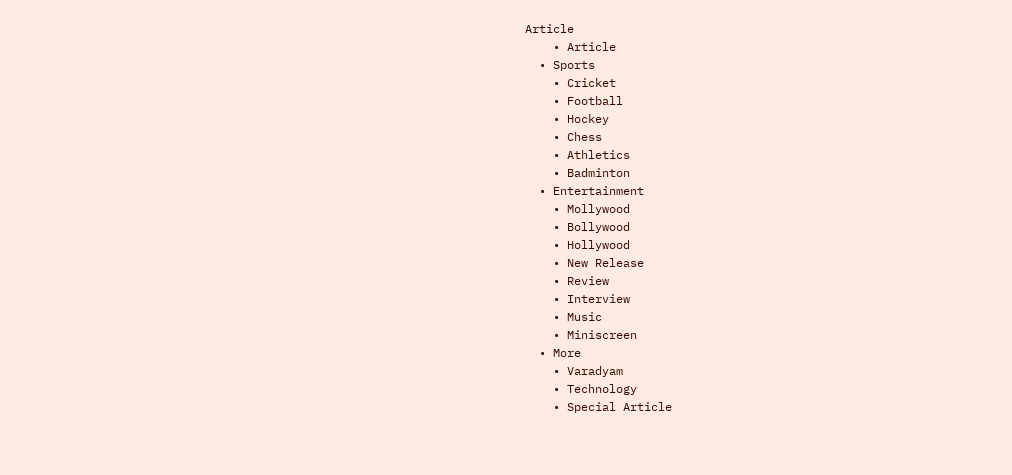Article
    • Article
  • Sports
    • Cricket
    • Football
    • Hockey
    • Chess
    • Athletics
    • Badminton
  • Entertainment
    • Mollywood
    • Bollywood
    • Hollywood
    • New Release
    • Review
    • Interview
    • Music
    • Miniscreen
  • More
    • Varadyam
    • Technology
    • Special Article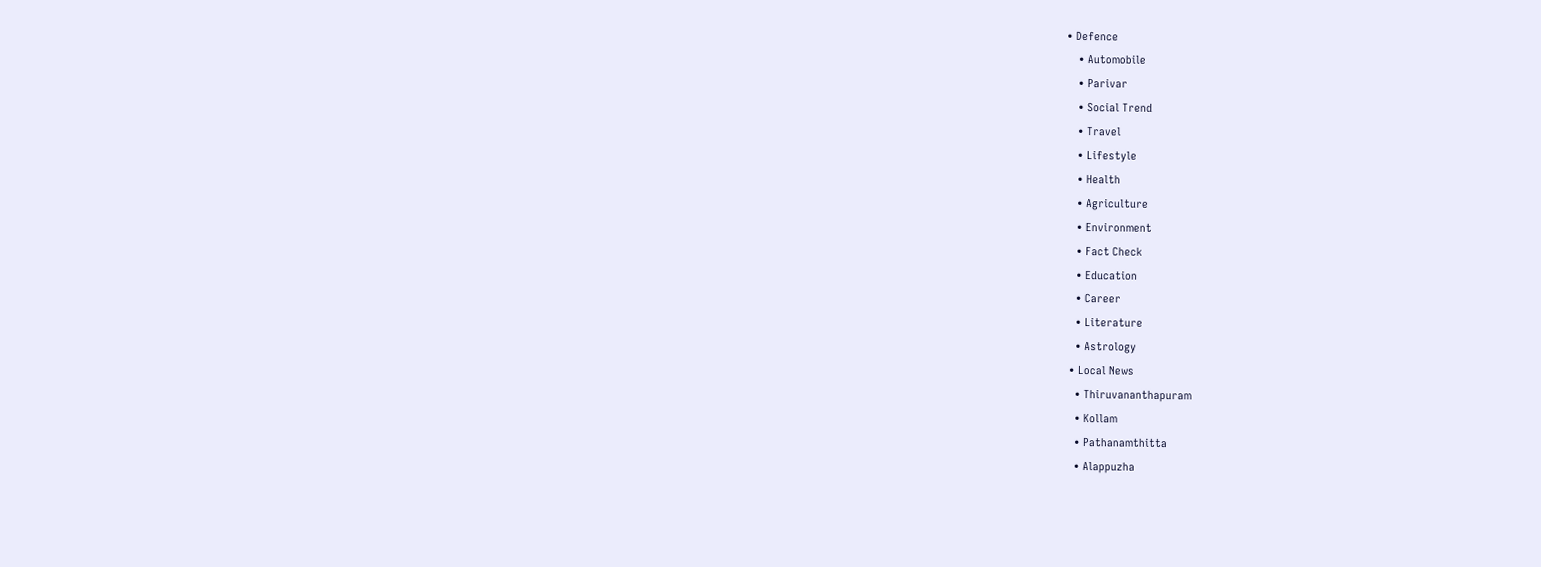• Defence
    • Automobile
    • Parivar
    • Social Trend
    • Travel
    • Lifestyle
    • Health
    • Agriculture
    • Environment
    • Fact Check
    • Education
    • Career
    • Literature
    • Astrology
  • Local News
    • Thiruvananthapuram
    • Kollam
    • Pathanamthitta
    • Alappuzha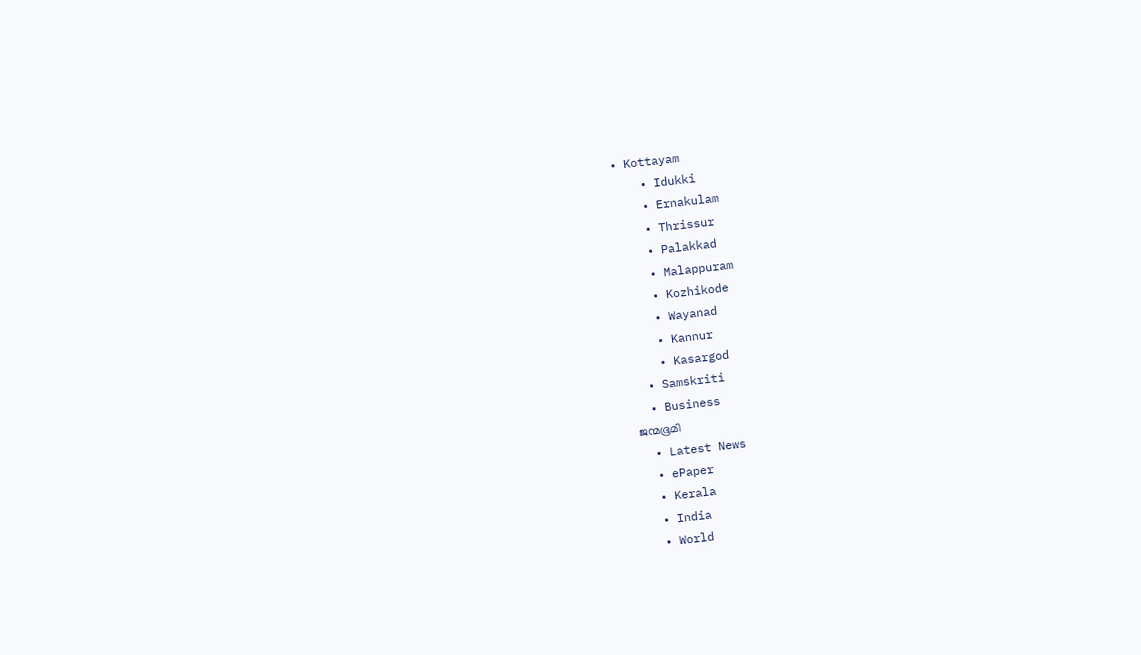• Kottayam
    • Idukki
    • Ernakulam
    • Thrissur
    • Palakkad
    • Malappuram
    • Kozhikode
    • Wayanad
    • Kannur
    • Kasargod
  • Samskriti
  • Business
ജന്മഭൂമി
  • Latest News
  • ePaper
  • Kerala
  • India
  • World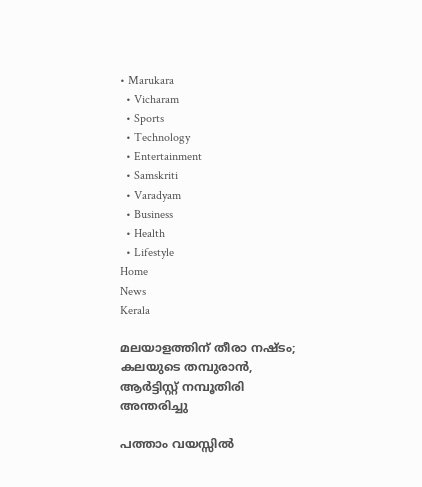• Marukara
  • Vicharam
  • Sports
  • Technology
  • Entertainment
  • Samskriti
  • Varadyam
  • Business
  • Health
  • Lifestyle
Home
News
Kerala

മലയാളത്തിന് തീരാ നഷ്ടം; കലയുടെ തമ്പുരാന്‍, ആര്‍ട്ടിസ്റ്റ് നമ്പൂതിരി അന്തരിച്ചു

പത്താം വയസ്സില്‍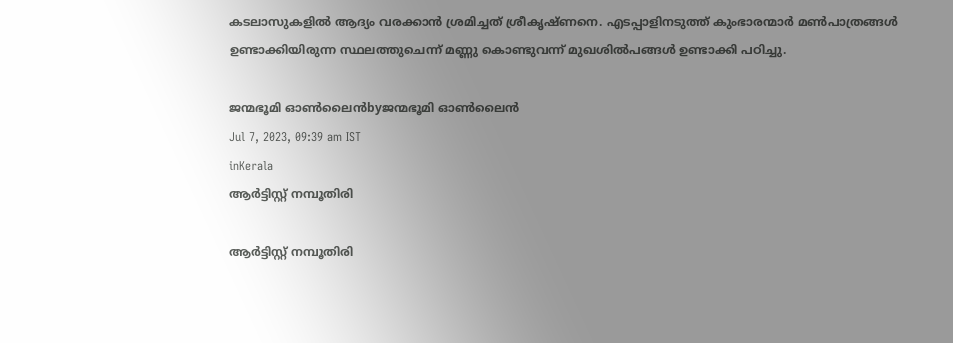കടലാസുകളില്‍ ആദ്യം വരക്കാന്‍ ശ്രമിച്ചത് ശ്രീകൃഷ്ണനെ. എടപ്പാളിനടുത്ത് കുംഭാരന്മാര്‍ മണ്‍പാത്രങ്ങള്‍ ഉണ്ടാക്കിയിരുന്ന സ്ഥലത്തുചെന്ന് മണ്ണു കൊണ്ടുവന്ന് മുഖശില്‍പങ്ങള്‍ ഉണ്ടാക്കി പഠിച്ചു.

ജന്മഭൂമി ഓണ്‍ലൈന്‍byജന്മഭൂമി ഓണ്‍ലൈന്‍
Jul 7, 2023, 09:39 am IST
inKerala
ആര്‍ട്ടിസ്റ്റ് നമ്പൂതിരി

ആര്‍ട്ടിസ്റ്റ് നമ്പൂതിരി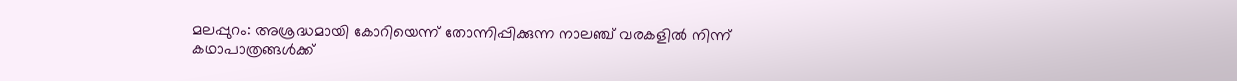മലപ്പുറം: അശ്രദ്ധമായി കോറിയെന്ന് തോന്നിപ്പിക്കുന്ന നാലഞ്ച് വരകളില്‍ നിന്ന് കഥാപാത്രങ്ങള്‍ക്ക്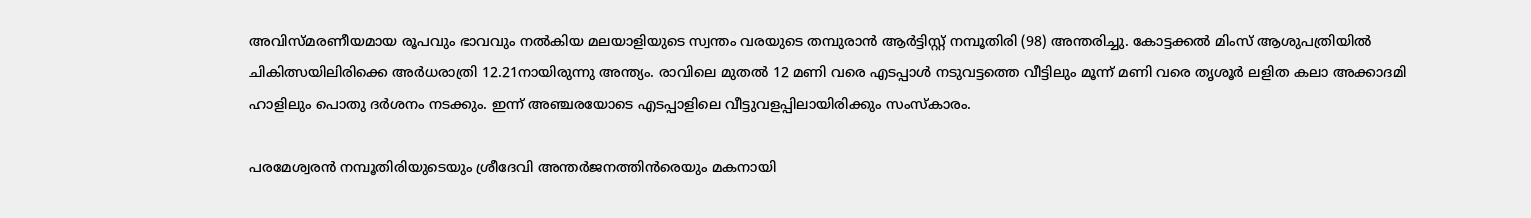അവിസ്മരണീയമായ രൂപവും ഭാവവും നല്‍കിയ മലയാളിയുടെ സ്വന്തം വരയുടെ തമ്പുരാന്‍ ആര്‍ട്ടിസ്റ്റ് നമ്പൂതിരി (98) അന്തരിച്ചു. കോട്ടക്കല്‍ മിംസ് ആശുപത്രിയില്‍ ചികിത്സയിലിരിക്കെ അര്‍ധരാത്രി 12.21നായിരുന്നു അന്ത്യം. രാവിലെ മുതല്‍ 12 മണി വരെ എടപ്പാള്‍ നടുവട്ടത്തെ വീട്ടിലും മൂന്ന് മണി വരെ തൃശൂര്‍ ലളിത കലാ അക്കാദമി ഹാളിലും പൊതു ദര്‍ശനം നടക്കും. ഇന്ന് അഞ്ചരയോടെ എടപ്പാളിലെ വീട്ടുവളപ്പിലായിരിക്കും സംസ്‌കാരം.

പരമേശ്വരന്‍ നമ്പൂതിരിയുടെയും ശ്രീദേവി അന്തര്‍ജനത്തിന്‍രെയും മകനായി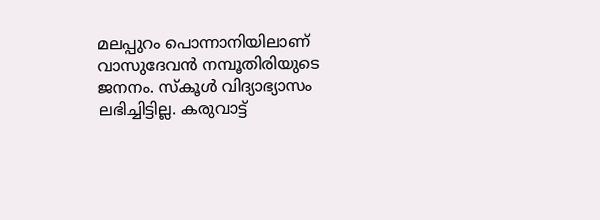മലപ്പുറം പൊന്നാനിയിലാണ് വാസുദേവന്‍ നമ്പൂതിരിയുടെ ജനനം. സ്‌കൂള്‍ വിദ്യാഭ്യാസം ലഭിച്ചിട്ടില്ല. കരുവാട്ട്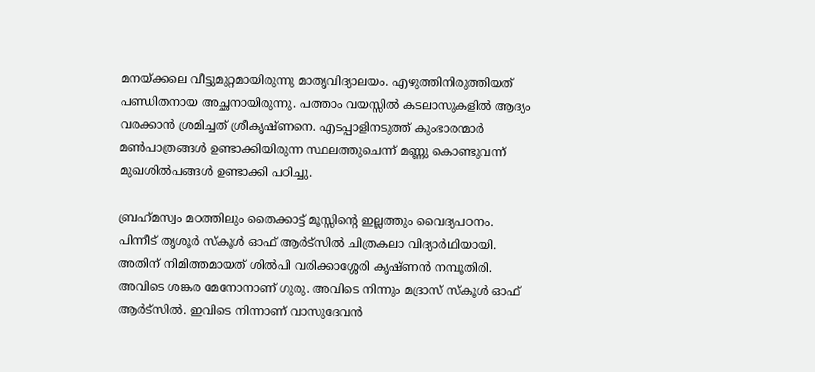മനയ്‌ക്കലെ വീട്ടുമുറ്റമായിരുന്നു മാതൃവിദ്യാലയം. എഴുത്തിനിരുത്തിയത് പണ്ഡിതനായ അച്ഛനായിരുന്നു. പത്താം വയസ്സില്‍ കടലാസുകളില്‍ ആദ്യം വരക്കാന്‍ ശ്രമിച്ചത് ശ്രീകൃഷ്ണനെ. എടപ്പാളിനടുത്ത് കുംഭാരന്മാര്‍ മണ്‍പാത്രങ്ങള്‍ ഉണ്ടാക്കിയിരുന്ന സ്ഥലത്തുചെന്ന് മണ്ണു കൊണ്ടുവന്ന് മുഖശില്‍പങ്ങള്‍ ഉണ്ടാക്കി പഠിച്ചു.

ബ്രഹ്‌മസ്വം മഠത്തിലും തൈക്കാട്ട് മൂസ്സിന്റെ ഇല്ലത്തും വൈദ്യപഠനം. പിന്നീട് തൃശൂര്‍ സ്‌കൂള്‍ ഓഫ് ആര്‍ട്‌സില്‍ ചിത്രകലാ വിദ്യാര്‍ഥിയായി. അതിന് നിമിത്തമായത് ശില്‍പി വരിക്കാശ്ശേരി കൃഷ്ണന്‍ നമ്പൂതിരി. അവിടെ ശങ്കര മേനോനാണ് ഗുരു. അവിടെ നിന്നും മദ്രാസ് സ്‌കൂള്‍ ഓഫ് ആര്‍ട്‌സില്‍. ഇവിടെ നിന്നാണ് വാസുദേവന്‍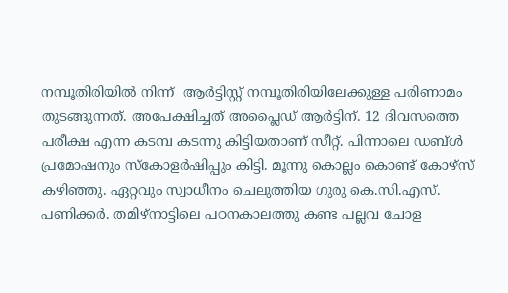നമ്പൂതിരിയില്‍ നിന്ന്  ആര്‍ട്ടിസ്റ്റ് നമ്പൂതിരിയിലേക്കുള്ള പരിണാമം തുടങ്ങുന്നത്. അപേക്ഷിച്ചത് അപ്ലൈഡ് ആര്‍ട്ടിന്. 12 ദിവസത്തെ പരീക്ഷ എന്ന കടമ്പ കടന്നു കിട്ടിയതാണ് സീറ്റ്. പിന്നാലെ ഡബ്ള്‍ പ്രമോഷനും സ്‌കോളര്‍ഷിപ്പും കിട്ടി. മൂന്നു കൊല്ലം കൊണ്ട് കോഴ്‌സ് കഴിഞ്ഞു. ഏറ്റവും സ്വാധീനം ചെലുത്തിയ ഗുരു കെ.സി.എസ്. പണിക്കര്‍. തമിഴ്‌നാട്ടിലെ പഠനകാലത്തു കണ്ട പല്ലവ ചോള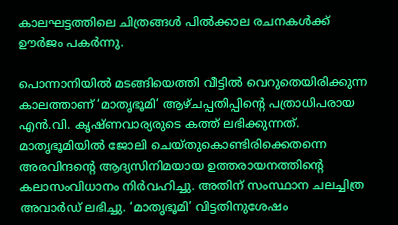കാലഘട്ടത്തിലെ ചിത്രങ്ങള്‍ പില്‍ക്കാല രചനകള്‍ക്ക് ഊര്‍ജം പകര്‍ന്നു.

പൊന്നാനിയില്‍ മടങ്ങിയെത്തി വീട്ടില്‍ വെറുതെയിരിക്കുന്ന കാലത്താണ് ‘മാതൃഭൂമി’ ആഴ്ചപ്പതിപ്പിന്റെ പത്രാധിപരായ എന്‍.വി. കൃഷ്ണവാര്യരുടെ കത്ത് ലഭിക്കുന്നത്. മാതൃഭൂമിയില്‍ ജോലി ചെയ്തുകൊണ്ടിരിക്കെതന്നെ അരവിന്ദന്റെ ആദ്യസിനിമയായ ഉത്തരായനത്തിന്റെ കലാസംവിധാനം നിര്‍വഹിച്ചു. അതിന് സംസ്ഥാന ചലച്ചിത്ര അവാര്‍ഡ് ലഭിച്ചു. ‘മാതൃഭൂമി’ വിട്ടതിനുശേഷം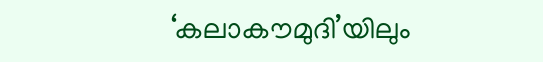‘കലാകൗമുദി’യിലും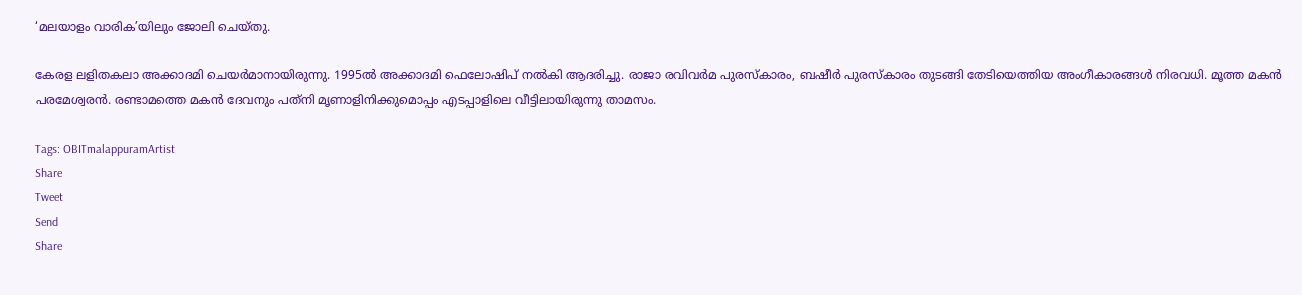‘മലയാളം വാരിക’യിലും ജോലി ചെയ്തു.

കേരള ലളിതകലാ അക്കാദമി ചെയര്‍മാനായിരുന്നു. 1995ല്‍ അക്കാദമി ഫെലോഷിപ് നല്‍കി ആദരിച്ചു. രാജാ രവിവര്‍മ പുരസ്‌കാരം, ബഷീര്‍ പുരസ്‌കാരം തുടങ്ങി തേടിയെത്തിയ അംഗീകാരങ്ങള്‍ നിരവധി. മൂത്ത മകന്‍ പരമേശ്വരന്‍. രണ്ടാമത്തെ മകന്‍ ദേവനും പത്‌നി മൃണാളിനിക്കുമൊപ്പം എടപ്പാളിലെ വീട്ടിലായിരുന്നു താമസം.

Tags: OBITmalappuramArtist
Share
Tweet
Send
Share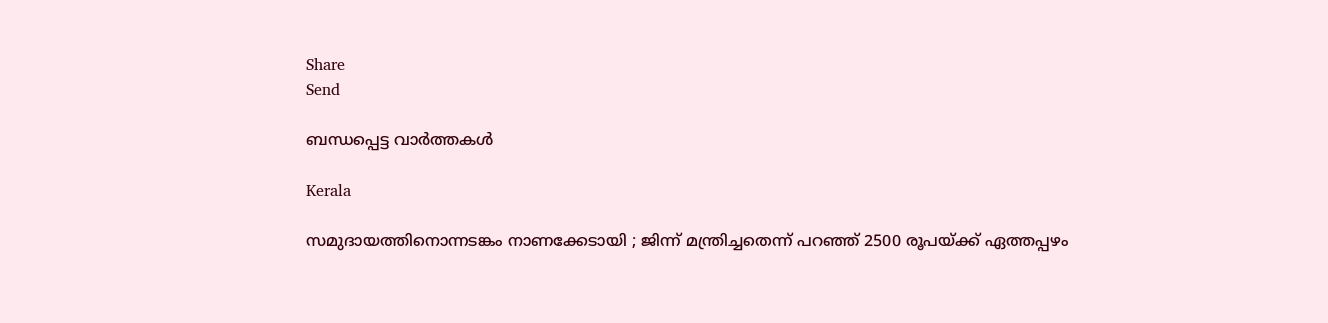Share
Send

ബന്ധപ്പെട്ട വാര്‍ത്തകള്‍

Kerala

സമുദായത്തിനൊന്നടങ്കം നാണക്കേടായി ; ജിന്ന് മന്ത്രിച്ചതെന്ന് പറഞ്ഞ് 2500 രൂപയ്‌ക്ക് ഏത്തപ്പഴം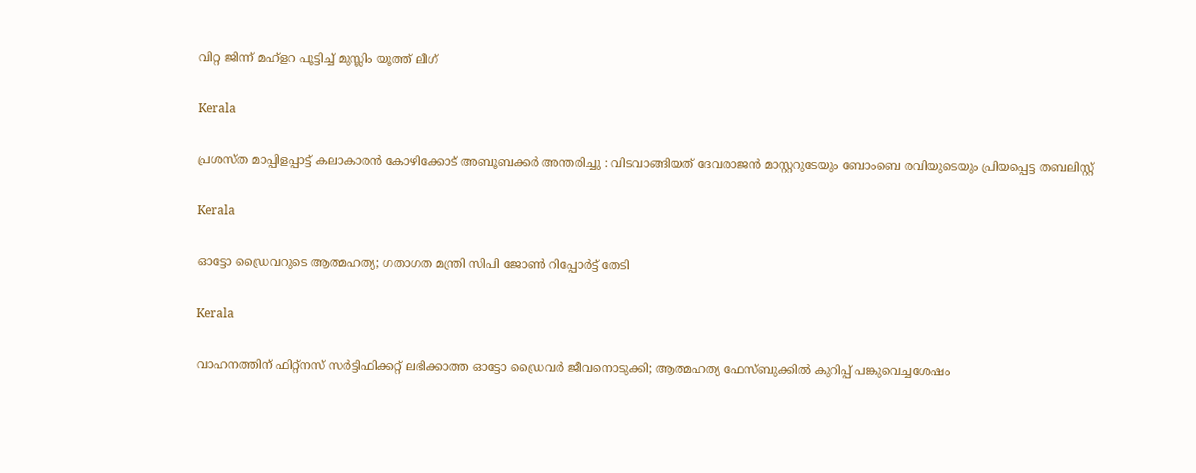വിറ്റ ജിന്ന് മഹ്‌ളറ പൂട്ടിച്ച് മുസ്ലിം യൂത്ത് ലീഗ്

Kerala

പ്രശസ്‌ത മാപ്പിളപ്പാട്ട് കലാകാരന്‍ കോഴിക്കോട് അബൂബക്കര്‍ അന്തരിച്ചു : വിടവാങ്ങിയത് ദേവരാജൻ മാസ്റ്ററുടേയും ബോംബെ രവിയുടെയും പ്രിയപ്പെട്ട തബലിസ്റ്റ്

Kerala

ഓട്ടോ ഡ്രൈവറുടെ ആത്മഹത്യ; ഗതാഗത മന്ത്രി സിപി ജോൺ റിപ്പോർട്ട് തേടി

Kerala

വാഹനത്തിന് ഫിറ്റ്നസ് സർട്ടിഫിക്കറ്റ് ലഭിക്കാത്ത ഓട്ടോ ഡ്രൈവർ ജീവനൊടുക്കി; ആത്മഹത്യ ഫേസ്ബുക്കില്‍ കുറിപ്പ് പങ്കുവെച്ചശേഷം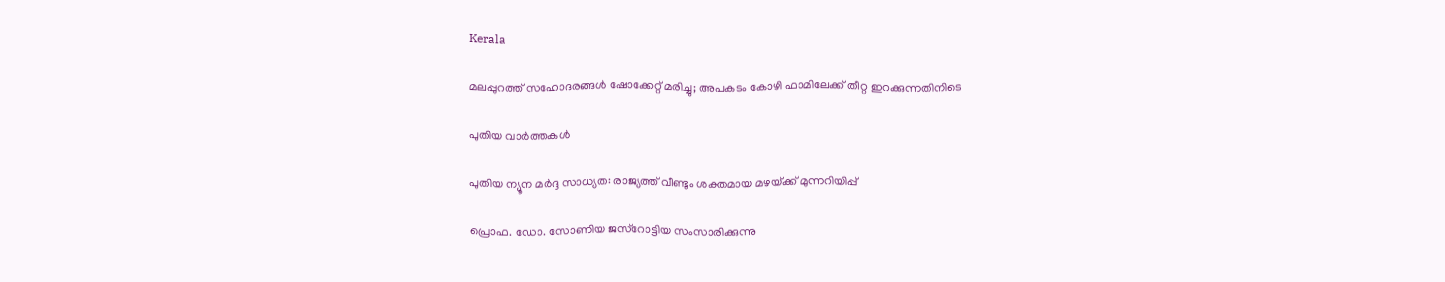Kerala

മലപ്പുറത്ത് സഹോദരങ്ങള്‍ ഷോക്കേറ്റ് മരിച്ചു; അപകടം കോഴി ഫാമിലേക്ക് തീറ്റ ഇറക്കുന്നതിനിടെ

പുതിയ വാര്‍ത്തകള്‍

പുതിയ ന്യൂന മർദ്ദ സാധ്യത: രാജ്യത്ത് വീണ്ടും ശക്തമായ മഴയ്‌ക്ക് മുന്നറിയിപ്പ്

പ്രൊഫ. ഡോ. സോണിയ ജസ്‌റോട്ടിയ സംസാരിക്കുന്നു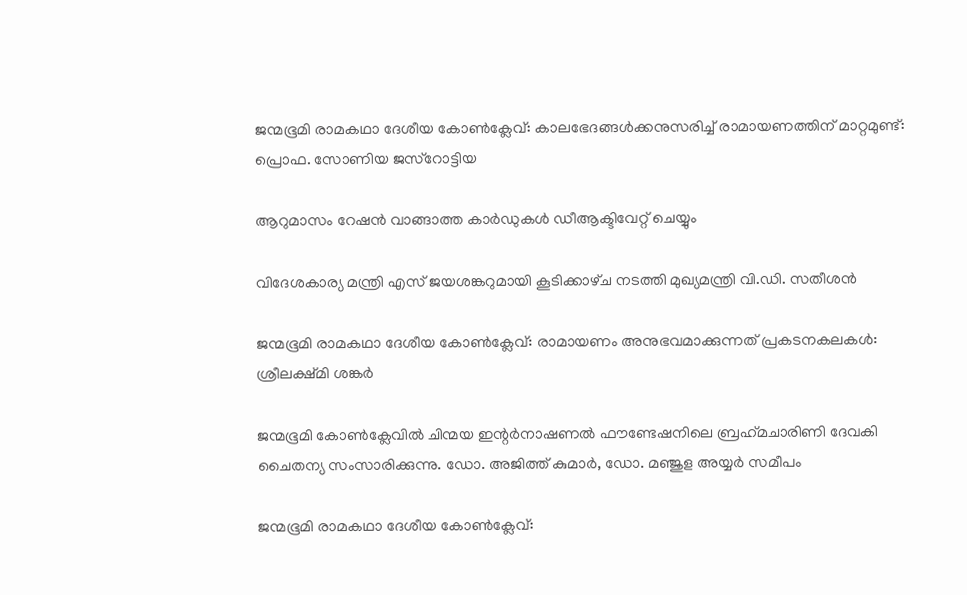ജന്മഭൂമി രാമകഥാ ദേശീയ കോണ്‍ക്ലേവ്: കാലഭേദങ്ങള്‍ക്കനുസരിച്ച് രാമായണത്തിന് മാറ്റമുണ്ട്: പ്രൊഫ. സോണിയ ജസ്‌റോട്ടിയ

ആറുമാസം റേഷന്‍ വാങ്ങാത്ത കാര്‍ഡുകള്‍ ഡീആക്ടിവേറ്റ് ചെയ്യും

വിദേശകാര്യ മന്ത്രി എസ് ജയശങ്കറുമായി കൂടിക്കാഴ്‌ച നടത്തി മുഖ്യമന്ത്രി വി.ഡി. സതീശൻ

ജന്മഭൂമി രാമകഥാ ദേശീയ കോണ്‍ക്ലേവ്: രാമായണം അനുഭവമാക്കുന്നത് പ്രകടനകലകള്‍: ശ്രീലക്ഷ്മി ശങ്കര്‍

ജന്മഭൂമി കോണ്‍ക്ലേവില്‍ ചിന്മയ ഇന്റര്‍നാഷണല്‍ ഫൗണ്ടേഷനിലെ ബ്രഹ്‌മചാരിണി ദേവകി ചൈതന്യ സംസാരിക്കുന്നു. ഡോ. അജിത്ത് കുമാര്‍, ഡോ. മഞ്ജുള അയ്യര്‍ സമീപം

ജന്മഭൂമി രാമകഥാ ദേശീയ കോണ്‍ക്ലേവ്: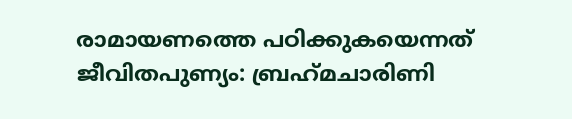രാമായണത്തെ പഠിക്കുകയെന്നത് ജീവിതപുണ്യം: ബ്രഹ്‌മചാരിണി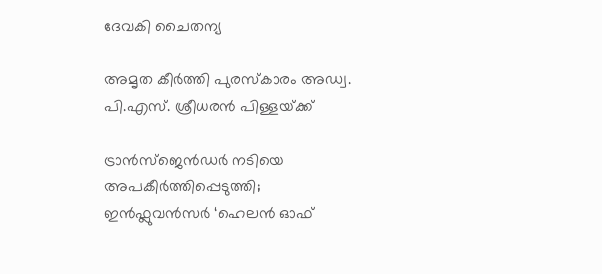ദേവകി ചൈതന്യ

അമൃത കീര്‍ത്തി പുരസ്‌കാരം അഡ്വ. പി.എസ്. ശ്രീധരന്‍ പിള്ളയ്‌ക്ക്

ട്രാൻസ്ജെൻഡർ നടിയെ അപകീർത്തിപ്പെടുത്തി; ഇൻഫ്ലുവൻസർ ‘ഹെലൻ ഓഫ്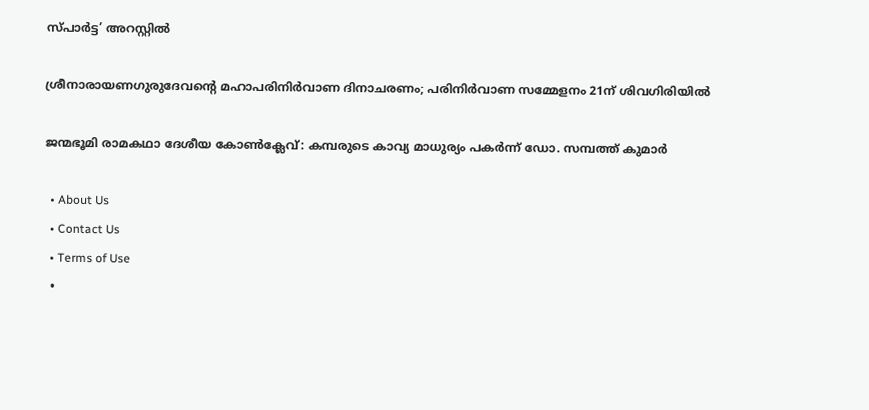സ്പാർട്ട’ അറസ്റ്റിൽ

ശ്രീനാരായണഗുരുദേവന്റെ മഹാപരിനിര്‍വാണ ദിനാചരണം; പരിനിര്‍വാണ സമ്മേളനം 21ന് ശിവഗിരിയില്‍

ജന്മഭൂമി രാമകഥാ ദേശീയ കോണ്‍ക്ലേവ്: കമ്പരുടെ കാവ്യ മാധുര്യം പകര്‍ന്ന് ഡോ. സമ്പത്ത് കുമാര്‍

  • About Us
  • Contact Us
  • Terms of Use
  •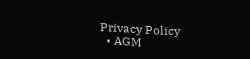Privacy Policy
  • AGM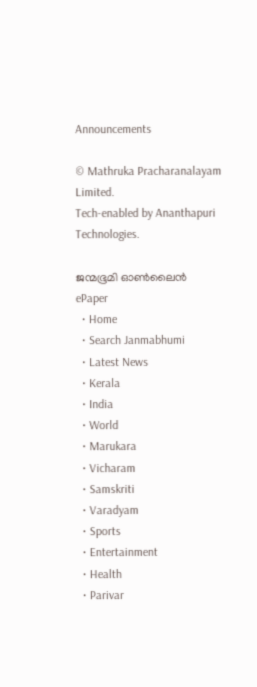Announcements

© Mathruka Pracharanalayam Limited.
Tech-enabled by Ananthapuri Technologies.

ജന്മഭൂമി ഓണ്‍ലൈന്‍
ePaper
  • Home
  • Search Janmabhumi
  • Latest News
  • Kerala
  • India
  • World
  • Marukara
  • Vicharam
  • Samskriti
  • Varadyam
  • Sports
  • Entertainment
  • Health
  • Parivar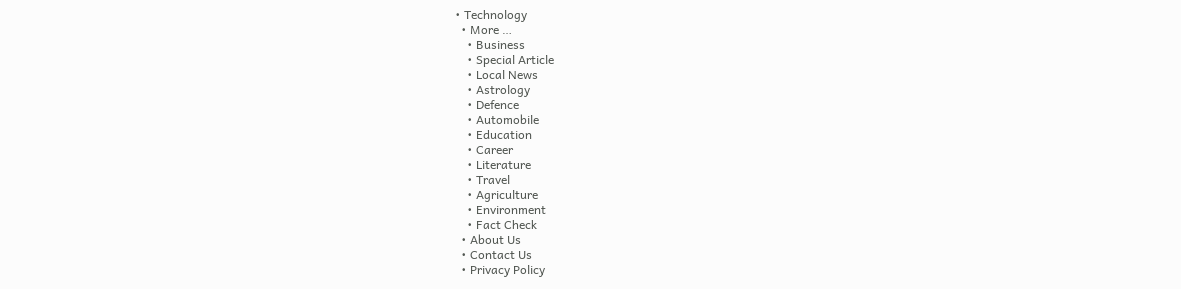• Technology
  • More …
    • Business
    • Special Article
    • Local News
    • Astrology
    • Defence
    • Automobile
    • Education
    • Career
    • Literature
    • Travel
    • Agriculture
    • Environment
    • Fact Check
  • About Us
  • Contact Us
  • Privacy Policy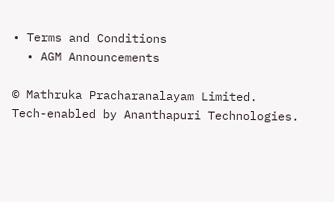• Terms and Conditions
  • AGM Announcements

© Mathruka Pracharanalayam Limited.
Tech-enabled by Ananthapuri Technologies.